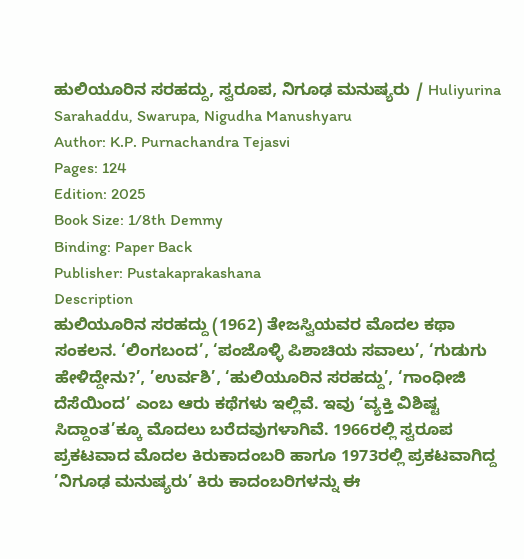ಹುಲಿಯೂರಿನ ಸರಹದ್ದು, ಸ್ವರೂಪ, ನಿಗೂಢ ಮನುಷ್ಯರು / Huliyurina Sarahaddu, Swarupa, Nigudha Manushyaru
Author: K.P. Purnachandra Tejasvi
Pages: 124
Edition: 2025
Book Size: 1/8th Demmy
Binding: Paper Back
Publisher: Pustakaprakashana
Description
ಹುಲಿಯೂರಿನ ಸರಹದ್ದು (1962) ತೇಜಸ್ವಿಯವರ ಮೊದಲ ಕಥಾ ಸಂಕಲನ. ‘ಲಿಂಗಬಂದ’, ‘ಪಂಜೊಳ್ಳಿ ಪಿಶಾಚಿಯ ಸವಾಲು’, ‘ಗುಡುಗು ಹೇಳಿದ್ದೇನು?’, ’ಉರ್ವಶಿ’, ‘ಹುಲಿಯೂರಿನ ಸರಹದ್ದು’, ‘ಗಾಂಧೀಜಿ ದೆಸೆಯಿಂದ’ ಎಂಬ ಆರು ಕಥೆಗಳು ಇಲ್ಲಿವೆ. ಇವು ‘ವ್ಯಕ್ತಿ ವಿಶಿಷ್ಟ ಸಿದ್ದಾಂತ’ಕ್ಕೂ ಮೊದಲು ಬರೆದವುಗಳಾಗಿವೆ. 1966ರಲ್ಲಿ ಸ್ವರೂಪ ಪ್ರಕಟವಾದ ಮೊದಲ ಕಿರುಕಾದಂಬರಿ ಹಾಗೂ 1973ರಲ್ಲಿ ಪ್ರಕಟವಾಗಿದ್ದ ’ನಿಗೂಢ ಮನುಷ್ಯರು’ ಕಿರು ಕಾದಂಬರಿಗಳನ್ನು ಈ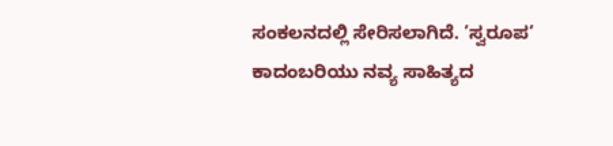ಸಂಕಲನದಲ್ಲಿ ಸೇರಿಸಲಾಗಿದೆ. ’ಸ್ವರೂಪ’ ಕಾದಂಬರಿಯು ನವ್ಯ ಸಾಹಿತ್ಯದ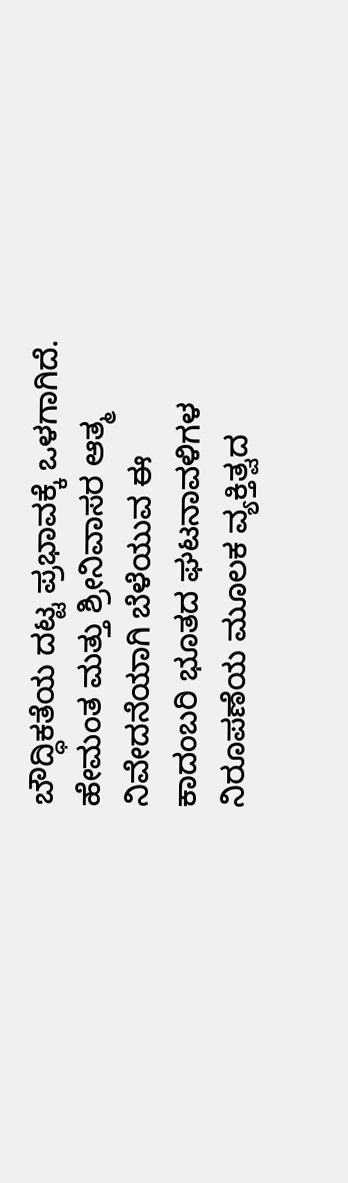ಬೌದ್ಧಿಕತೆಯ ದಟ್ಟ ಪ್ರಭಾವಕ್ಕೆ ಒಳಗಾಗಿದೆ. ಹೇಮಂತ ಮತ್ತು ಶ್ರೀನಿವಾಸರ ಆತ್ಮ ನಿವೇದನೆಯಾಗಿ ಬೆಳೆಯುವ ಈ ಕಾದಂಬರಿ ಭೂತದ ಘಟನಾವಳಿಗಳ ನಿರೂಪಣೆಯ ಮೂಲಕ ವ್ಯಕ್ತಿತ್ವದ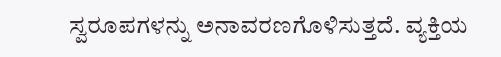ಸ್ವರೂಪಗಳನ್ನು ಅನಾವರಣಗೊಳಿಸುತ್ತದೆ. ವ್ಯಕ್ತಿಯ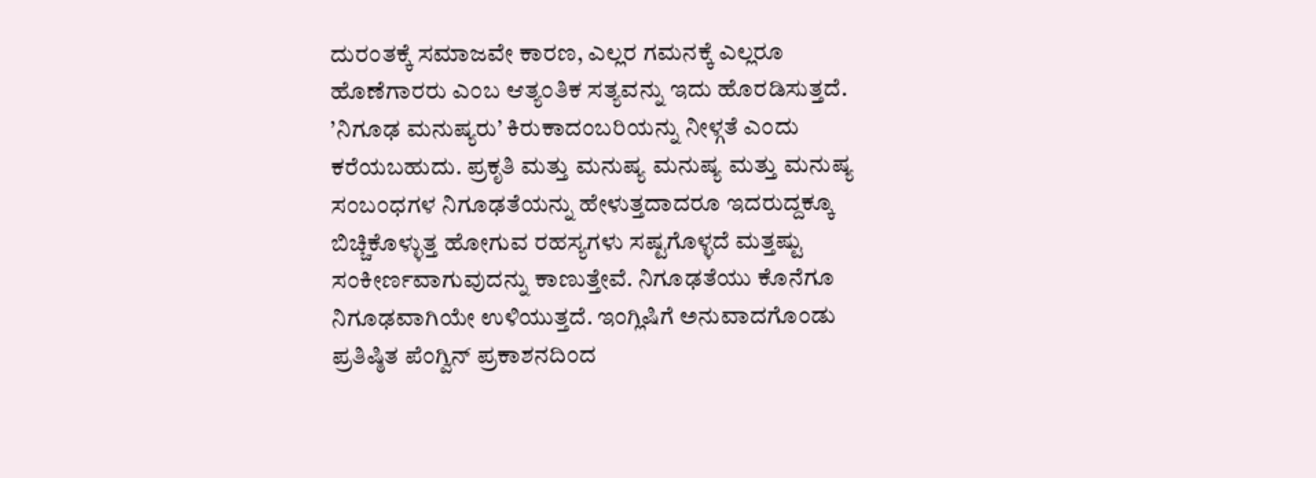ದುರಂತಕ್ಕೆ ಸಮಾಜವೇ ಕಾರಣ, ಎಲ್ಲರ ಗಮನಕ್ಕೆ ಎಲ್ಲರೂ ಹೊಣೆಗಾರರು ಎಂಬ ಆತ್ಯಂತಿಕ ಸತ್ಯವನ್ನು ಇದು ಹೊರಡಿಸುತ್ತದೆ. ’ನಿಗೂಢ ಮನುಷ್ಯರು’ ಕಿರುಕಾದಂಬರಿಯನ್ನು ನೀಳ್ಗತೆ ಎಂದು ಕರೆಯಬಹುದು. ಪ್ರಕೃತಿ ಮತ್ತು ಮನುಷ್ಯ ಮನುಷ್ಯ ಮತ್ತು ಮನುಷ್ಯ ಸಂಬಂಧಗಳ ನಿಗೂಢತೆಯನ್ನು ಹೇಳುತ್ತದಾದರೂ ಇದರುದ್ದಕ್ಕೂ ಬಿಚ್ಚಿಕೊಳ್ಳುತ್ತ ಹೋಗುವ ರಹಸ್ಯಗಳು ಸಷ್ಟಗೊಳ್ಳದೆ ಮತ್ತಷ್ಟು ಸಂಕೀರ್ಣವಾಗುವುದನ್ನು ಕಾಣುತ್ತೇವೆ. ನಿಗೂಢತೆಯು ಕೊನೆಗೂ ನಿಗೂಢವಾಗಿಯೇ ಉಳಿಯುತ್ತದೆ. ಇಂಗ್ಲಿಷಿಗೆ ಅನುವಾದಗೊಂಡು ಪ್ರತಿಷ್ಠಿತ ಪೆಂಗ್ವಿನ್ ಪ್ರಕಾಶನದಿಂದ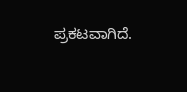ಪ್ರಕಟವಾಗಿದೆ.